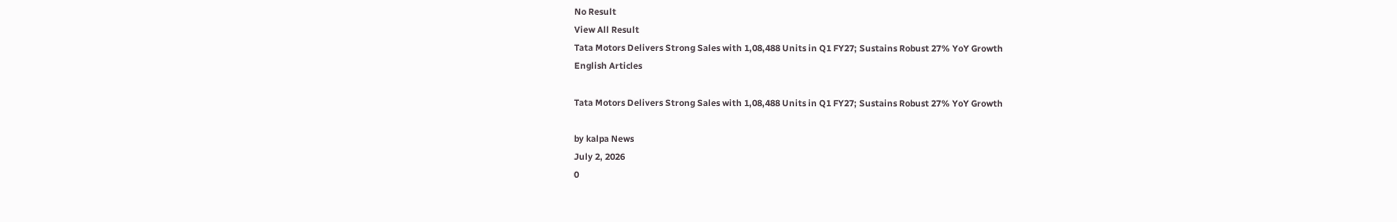No Result
View All Result
Tata Motors Delivers Strong Sales with 1,08,488 Units in Q1 FY27; Sustains Robust 27% YoY Growth
English Articles

Tata Motors Delivers Strong Sales with 1,08,488 Units in Q1 FY27; Sustains Robust 27% YoY Growth

by kalpa News
July 2, 2026
0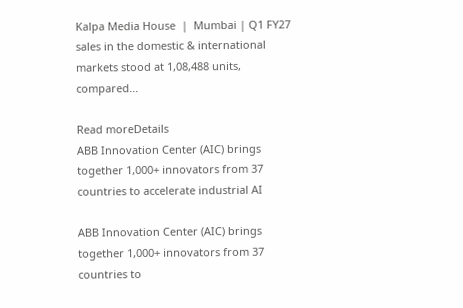Kalpa Media House  |  Mumbai | Q1 FY27 sales in the domestic & international markets stood at 1,08,488 units, compared...

Read moreDetails
ABB Innovation Center (AIC) brings together 1,000+ innovators from 37 countries to accelerate industrial AI

ABB Innovation Center (AIC) brings together 1,000+ innovators from 37 countries to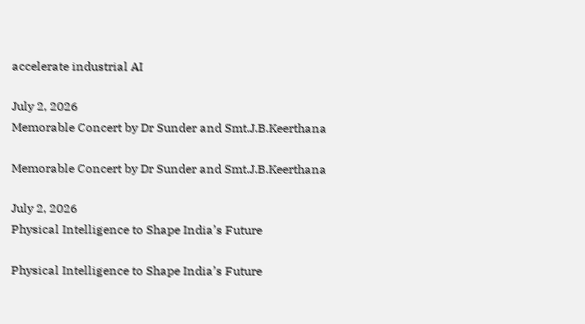accelerate industrial AI

July 2, 2026
Memorable Concert by Dr Sunder and Smt.J.B.Keerthana

Memorable Concert by Dr Sunder and Smt.J.B.Keerthana

July 2, 2026
Physical Intelligence to Shape India’s Future

Physical Intelligence to Shape India’s Future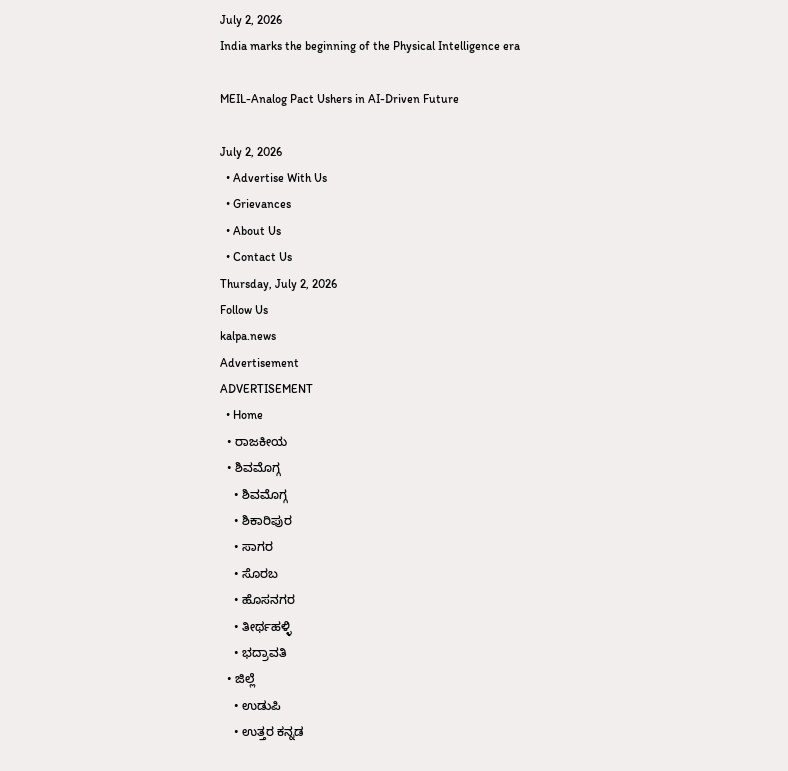July 2, 2026
India marks the beginning of the Physical Intelligence era

MEIL-Analog Pact Ushers in AI-Driven Future

July 2, 2026
  • Advertise With Us
  • Grievances
  • About Us
  • Contact Us
Thursday, July 2, 2026
Follow Us
kalpa.news
Advertisement
ADVERTISEMENT
  • Home
  • ರಾಜಕೀಯ
  • ಶಿವಮೊಗ್ಗ
    • ಶಿವಮೊಗ್ಗ
    • ಶಿಕಾರಿಪುರ
    • ಸಾಗರ
    • ಸೊರಬ
    • ಹೊಸನಗರ
    • ತೀರ್ಥಹಳ್ಳಿ
    • ಭದ್ರಾವತಿ
  • ಜಿಲ್ಲೆ
    • ಉಡುಪಿ
    • ಉತ್ತರ ಕನ್ನಡ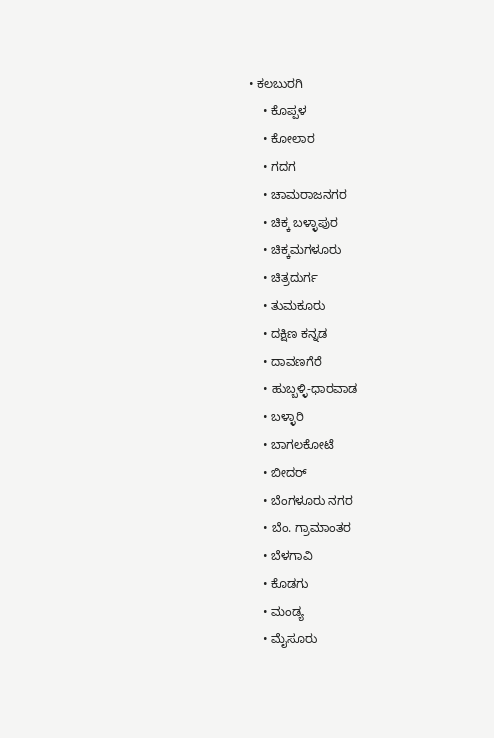• ಕಲಬುರಗಿ
    • ಕೊಪ್ಪಳ
    • ಕೋಲಾರ
    • ಗದಗ
    • ಚಾಮರಾಜನಗರ
    • ಚಿಕ್ಕ ಬಳ್ಳಾಪುರ
    • ಚಿಕ್ಕಮಗಳೂರು
    • ಚಿತ್ರದುರ್ಗ
    • ತುಮಕೂರು
    • ದಕ್ಷಿಣ ಕನ್ನಡ
    • ದಾವಣಗೆರೆ
    • ಹುಬ್ಬಳ್ಳಿ-ಧಾರವಾಡ
    • ಬಳ್ಳಾರಿ
    • ಬಾಗಲಕೋಟೆ
    • ಬೀದರ್
    • ಬೆಂಗಳೂರು ನಗರ
    • ಬೆಂ. ಗ್ರಾಮಾಂತರ
    • ಬೆಳಗಾವಿ
    • ಕೊಡಗು
    • ಮಂಡ್ಯ
    • ಮೈಸೂರು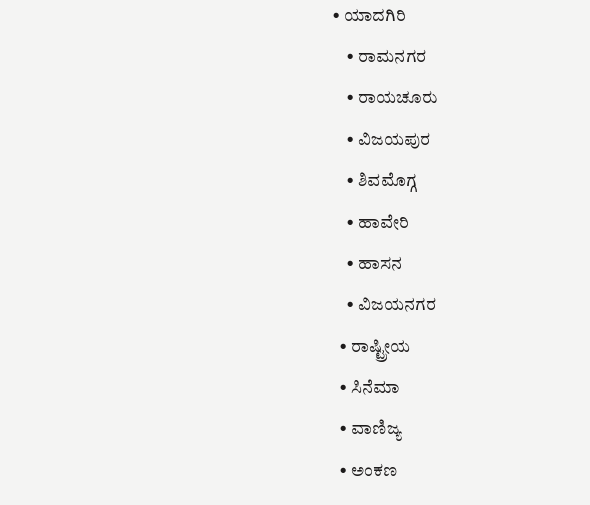• ಯಾದಗಿರಿ
    • ರಾಮನಗರ
    • ರಾಯಚೂರು
    • ವಿಜಯಪುರ
    • ಶಿವಮೊಗ್ಗ
    • ಹಾವೇರಿ
    • ಹಾಸನ
    • ವಿಜಯನಗರ
  • ರಾಷ್ಟ್ರೀಯ
  • ಸಿನೆಮಾ
  • ವಾಣಿಜ್ಯ
  • ಅಂಕಣ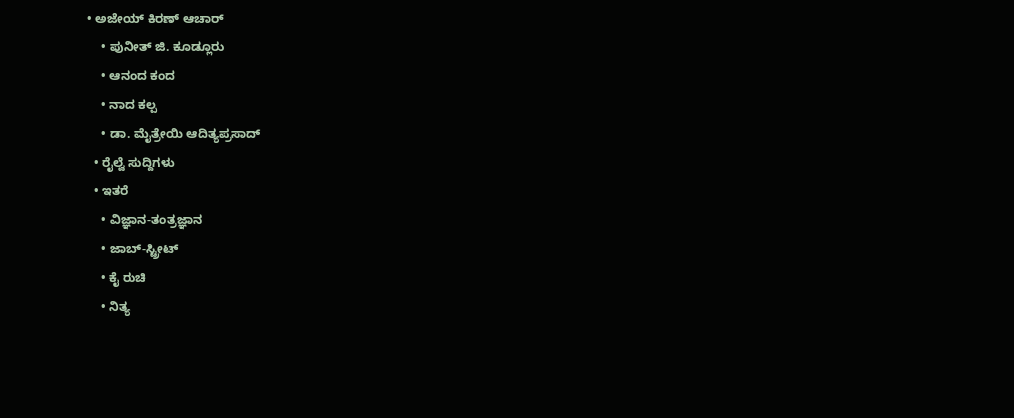• ಅಜೇಯ್ ಕಿರಣ್ ಆಚಾರ್
    • ಪುನೀತ್ ಜಿ. ಕೂಡ್ಲೂರು
    • ಆನಂದ ಕಂದ
    • ನಾದ ಕಲ್ಪ
    • ಡಾ. ಮೈತ್ರೇಯಿ ಆದಿತ್ಯಪ್ರಸಾದ್
  • ರೈಲ್ವೆ ಸುದ್ದಿಗಳು
  • ಇತರೆ
    • ವಿಜ್ಞಾನ-ತಂತ್ರಜ್ಞಾನ
    • ಜಾಬ್-ಸ್ಟ್ರೀಟ್
    • ಕೈ ರುಚಿ
    • ನಿತ್ಯ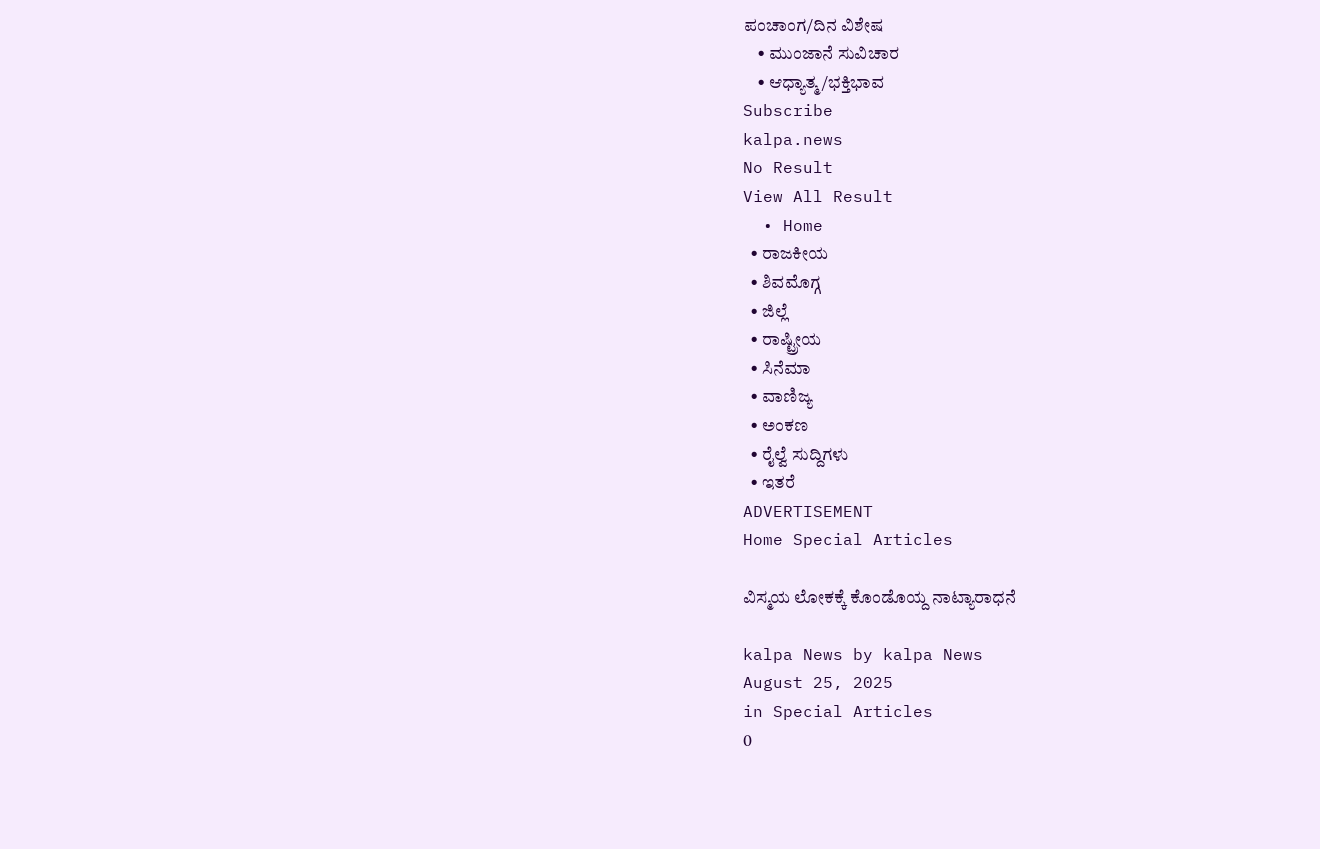ಪಂಚಾಂಗ/ದಿನ ವಿಶೇಷ
    • ಮುಂಜಾನೆ ಸುವಿಚಾರ
    • ಆಧ್ಯಾತ್ಮ/ಭಕ್ತಿಭಾವ
Subscribe
kalpa.news
No Result
View All Result
  • Home
  • ರಾಜಕೀಯ
  • ಶಿವಮೊಗ್ಗ
  • ಜಿಲ್ಲೆ
  • ರಾಷ್ಟ್ರೀಯ
  • ಸಿನೆಮಾ
  • ವಾಣಿಜ್ಯ
  • ಅಂಕಣ
  • ರೈಲ್ವೆ ಸುದ್ದಿಗಳು
  • ಇತರೆ
ADVERTISEMENT
Home Special Articles

ವಿಸ್ಮಯ ಲೋಕಕ್ಕೆ ಕೊಂಡೊಯ್ದ ನಾಟ್ಯಾರಾಧನೆ

kalpa News by kalpa News
August 25, 2025
in Special Articles
0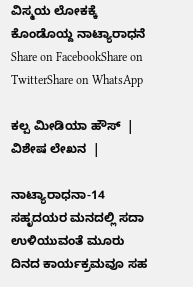ವಿಸ್ಮಯ ಲೋಕಕ್ಕೆ ಕೊಂಡೊಯ್ದ ನಾಟ್ಯಾರಾಧನೆ
Share on FacebookShare on TwitterShare on WhatsApp

ಕಲ್ಪ ಮೀಡಿಯಾ ಹೌಸ್  |  ವಿಶೇಷ ಲೇಖನ  |

ನಾಟ್ಯಾರಾಧನಾ-14 ಸಹೃದಯರ ಮನದಲ್ಲಿ ಸದಾ ಉಳಿಯುವಂತೆ ಮೂರು ದಿನದ ಕಾರ್ಯಕ್ರಮವೂ ಸಹ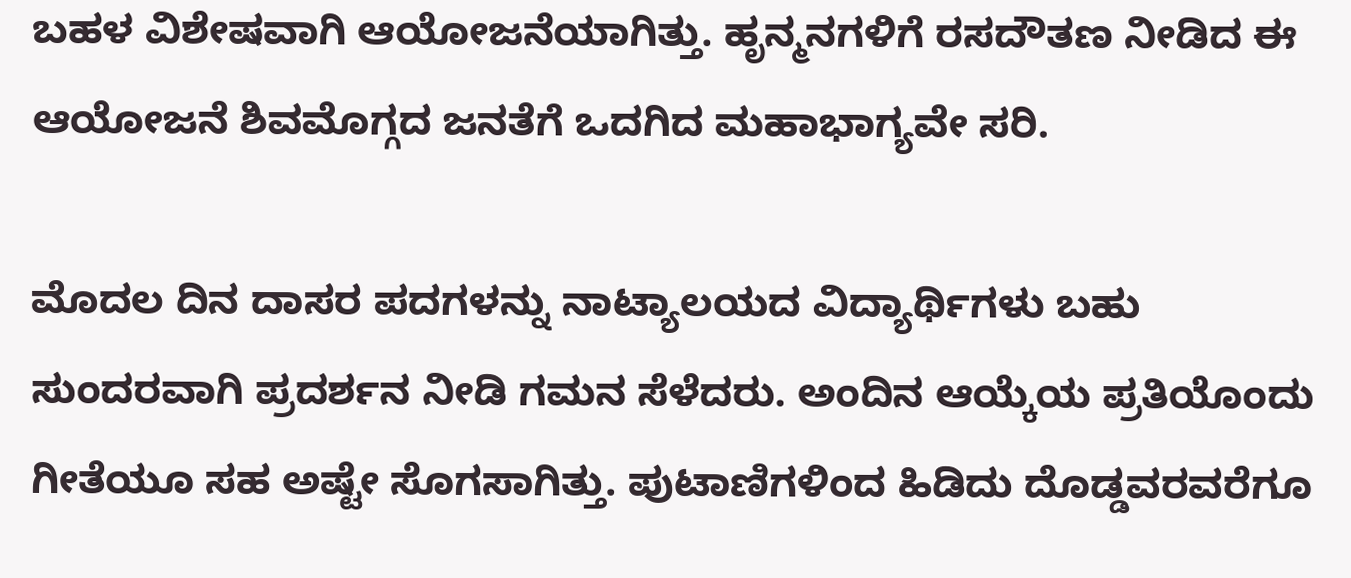ಬಹಳ ವಿಶೇಷವಾಗಿ ಆಯೋಜನೆಯಾಗಿತ್ತು. ಹೃನ್ಮನಗಳಿಗೆ ರಸದೌತಣ ನೀಡಿದ ಈ ಆಯೋಜನೆ ಶಿವಮೊಗ್ಗದ ಜನತೆಗೆ ಒದಗಿದ ಮಹಾಭಾಗ್ಯವೇ ಸರಿ.

ಮೊದಲ ದಿನ ದಾಸರ ಪದಗಳನ್ನು ನಾಟ್ಯಾಲಯದ ವಿದ್ಯಾರ್ಥಿಗಳು ಬಹು ಸುಂದರವಾಗಿ ಪ್ರದರ್ಶನ ನೀಡಿ ಗಮನ ಸೆಳೆದರು. ಅಂದಿನ ಆಯ್ಕೆಯ ಪ್ರತಿಯೊಂದು ಗೀತೆಯೂ ಸಹ ಅಷ್ಟೇ ಸೊಗಸಾಗಿತ್ತು. ಪುಟಾಣಿಗಳಿಂದ ಹಿಡಿದು ದೊಡ್ಡವರವರೆಗೂ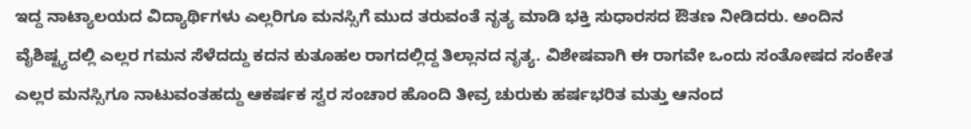ಇದ್ದ ನಾಟ್ಯಾಲಯದ ವಿದ್ಯಾರ್ಥಿಗಳು ಎಲ್ಲರಿಗೂ ಮನಸ್ಸಿಗೆ ಮುದ ತರುವಂತೆ ನೃತ್ಯ ಮಾಡಿ ಭಕ್ತಿ ಸುಧಾರಸದ ಔತಣ ನೀಡಿದರು. ಅಂದಿನ ವೈಶಿಷ್ಟ್ಯದಲ್ಲಿ ಎಲ್ಲರ ಗಮನ ಸೆಳೆದದ್ದು ಕದನ ಕುತೂಹಲ ರಾಗದಲ್ಲಿದ್ದ ತಿಲ್ಲಾನದ ನೃತ್ಯ. ವಿಶೇಷವಾಗಿ ಈ ರಾಗವೇ ಒಂದು ಸಂತೋಷದ ಸಂಕೇತ ಎಲ್ಲರ ಮನಸ್ಸಿಗೂ ನಾಟುವಂತಹದ್ದು ಆಕರ್ಷಕ ಸ್ವರ ಸಂಚಾರ ಹೊಂದಿ ತೀವ್ರ ಚುರುಕು ಹರ್ಷಭರಿತ ಮತ್ತು ಆನಂದ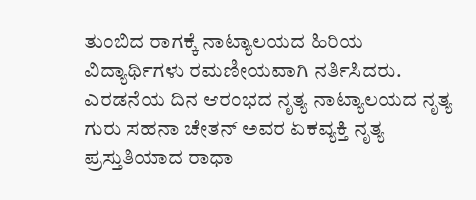ತುಂಬಿದ ರಾಗಕ್ಕೆ ನಾಟ್ಯಾಲಯದ ಹಿರಿಯ ವಿದ್ಯಾರ್ಥಿಗಳು ರಮಣೀಯವಾಗಿ ನರ್ತಿಸಿದರು.
ಎರಡನೆಯ ದಿನ ಆರಂಭದ ನೃತ್ಯ ನಾಟ್ಯಾಲಯದ ನೃತ್ಯ ಗುರು ಸಹನಾ ಚೇತನ್ ಅವರ ಏಕವ್ಯಕ್ತಿ ನೃತ್ಯ ಪ್ರಸ್ತುತಿಯಾದ ರಾಧಾ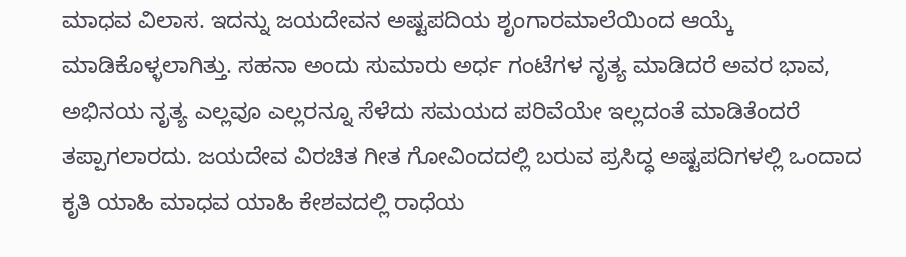ಮಾಧವ ವಿಲಾಸ. ಇದನ್ನು ಜಯದೇವನ ಅಷ್ಟಪದಿಯ ಶೃಂಗಾರಮಾಲೆಯಿಂದ ಆಯ್ಕೆ ಮಾಡಿಕೊಳ್ಳಲಾಗಿತ್ತು. ಸಹನಾ ಅಂದು ಸುಮಾರು ಅರ್ಧ ಗಂಟೆಗಳ ನೃತ್ಯ ಮಾಡಿದರೆ ಅವರ ಭಾವ, ಅಭಿನಯ ನೃತ್ಯ ಎಲ್ಲವೂ ಎಲ್ಲರನ್ನೂ ಸೆಳೆದು ಸಮಯದ ಪರಿವೆಯೇ ಇಲ್ಲದಂತೆ ಮಾಡಿತೆಂದರೆ ತಪ್ಪಾಗಲಾರದು. ಜಯದೇವ ವಿರಚಿತ ಗೀತ ಗೋವಿಂದದಲ್ಲಿ ಬರುವ ಪ್ರಸಿದ್ಧ ಅಷ್ಟಪದಿಗಳಲ್ಲಿ ಒಂದಾದ ಕೃತಿ ಯಾಹಿ ಮಾಧವ ಯಾಹಿ ಕೇಶವದಲ್ಲಿ ರಾಧೆಯ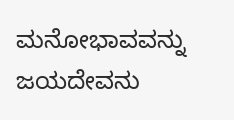ಮನೋಭಾವವನ್ನು ಜಯದೇವನು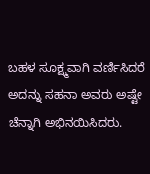ಬಹಳ ಸೂಕ್ಷ್ಮವಾಗಿ ವರ್ಣಿಸಿದರೆ ಅದನ್ನು ಸಹನಾ ಅವರು ಅಷ್ಟೇ ಚೆನ್ನಾಗಿ ಅಭಿನಯಿಸಿದರು.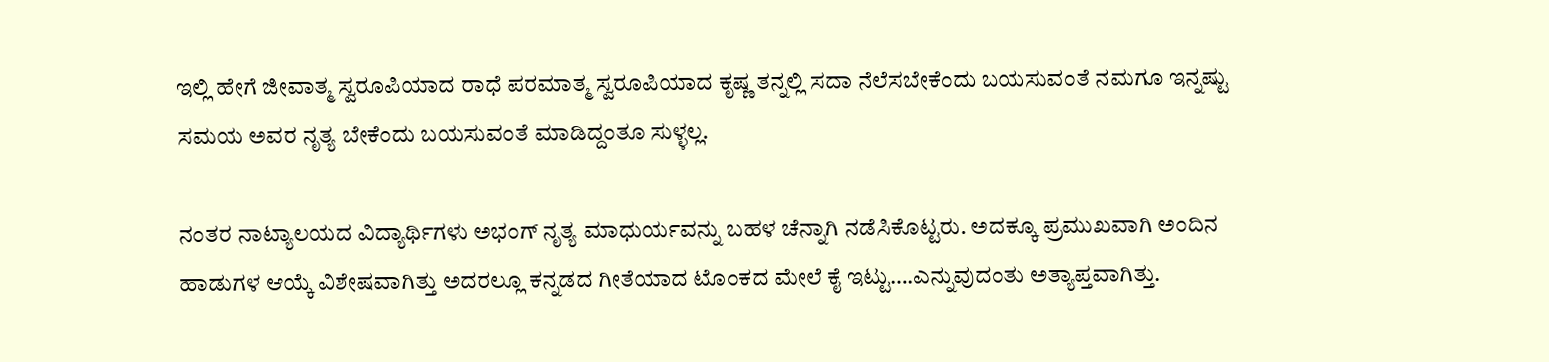ಇಲ್ಲಿ ಹೇಗೆ ಜೀವಾತ್ಮ ಸ್ವರೂಪಿಯಾದ ರಾಧೆ ಪರಮಾತ್ಮ ಸ್ವರೂಪಿಯಾದ ಕೃಷ್ಣ ತನ್ನಲ್ಲಿ ಸದಾ ನೆಲೆಸಬೇಕೆಂದು ಬಯಸುವಂತೆ ನಮಗೂ ಇನ್ನಷ್ಟು ಸಮಯ ಅವರ ನೃತ್ಯ ಬೇಕೆಂದು ಬಯಸುವಂತೆ ಮಾಡಿದ್ದಂತೂ ಸುಳ್ಳಲ್ಲ.

ನಂತರ ನಾಟ್ಯಾಲಯದ ವಿದ್ಯಾರ್ಥಿಗಳು ಅಭಂಗ್ ನೃತ್ಯ ಮಾಧುರ್ಯವನ್ನು ಬಹಳ ಚೆನ್ನಾಗಿ ನಡೆಸಿಕೊಟ್ಟರು. ಅದಕ್ಕೂ ಪ್ರಮುಖವಾಗಿ ಅಂದಿನ ಹಾಡುಗಳ ಆಯ್ಕೆ ವಿಶೇಷವಾಗಿತ್ತು ಅದರಲ್ಲೂ ಕನ್ನಡದ ಗೀತೆಯಾದ ಟೊಂಕದ ಮೇಲೆ ಕೈ ಇಟ್ಟು….ಎನ್ನುವುದಂತು ಅತ್ಯಾಪ್ತವಾಗಿತ್ತು.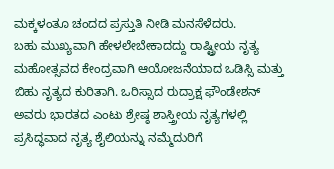ಮಕ್ಕಳಂತೂ ಚಂದದ ಪ್ರಸ್ತುತಿ ನೀಡಿ ಮನಸೆಳೆದರು.
ಬಹು ಮುಖ್ಯವಾಗಿ ಹೇಳಲೇಬೇಕಾದದ್ದು ರಾಷ್ಟ್ರೀಯ ನೃತ್ಯ ಮಹೋತ್ಸವದ ಕೇಂದ್ರವಾಗಿ ಆಯೋಜನೆಯಾದ ಒಡಿಸ್ಸಿ ಮತ್ತು ಬಿಹು ನೃತ್ಯದ ಕುರಿತಾಗಿ. ಒರಿಸ್ಸಾದ ರುದ್ರಾಕ್ಷ ಫೌಂಡೇಶನ್ ಅವರು ಭಾರತದ ಎಂಟು ಶ್ರೇಷ್ಠ ಶಾಸ್ತ್ರೀಯ ನೃತ್ಯಗಳಲ್ಲಿ ಪ್ರಸಿದ್ಧವಾದ ನೃತ್ಯ ಶೈಲಿಯನ್ನು ನಮ್ಮೆದುರಿಗೆ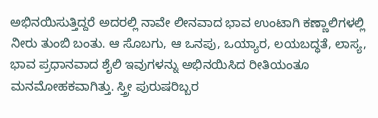ಅಭಿನಯಿಸುತ್ತಿದ್ದರೆ ಅದರಲ್ಲಿ ನಾವೇ ಲೀನವಾದ ಭಾವ ಉಂಟಾಗಿ ಕಣ್ಣಾಲಿಗಳಲ್ಲಿ ನೀರು ತುಂಬಿ ಬಂತು. ಆ ಸೊಬಗು, ಆ ಒನಪು, ಒಯ್ಯಾರ, ಲಯಬದ್ಧತೆ, ಲಾಸ್ಯ, ಭಾವ ಪ್ರಧಾನವಾದ ಶೈಲಿ ಇವುಗಳನ್ನು ಅಭಿನಯಿಸಿದ ರೀತಿಯಂತೂ ಮನಮೋಹಕವಾಗಿತ್ತು. ಸ್ತ್ರೀ ಪುರುಷರಿಬ್ಬರ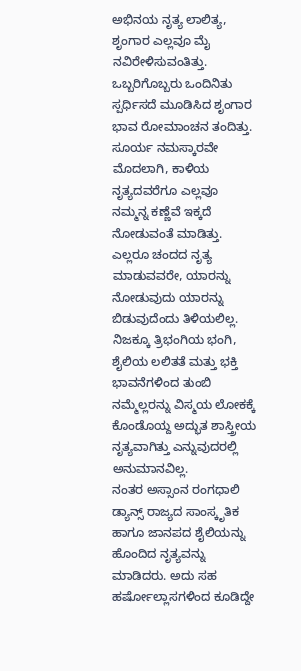ಅಭಿನಯ ನೃತ್ಯ ಲಾಲಿತ್ಯ, ಶೃಂಗಾರ ಎಲ್ಲವೂ ಮೈ ನವಿರೇಳಿಸುವಂತಿತ್ತು. ಒಬ್ಬರಿಗೊಬ್ಬರು ಒಂದಿನಿತು ಸ್ಪರ್ಧಿಸದೆ ಮೂಡಿಸಿದ ಶೃಂಗಾರ ಭಾವ ರೋಮಾಂಚನ ತಂದಿತ್ತು. ಸೂರ್ಯ ನಮಸ್ಕಾರವೇ ಮೊದಲಾಗಿ, ಕಾಳಿಯ ನೃತ್ಯದವರೆಗೂ ಎಲ್ಲವೂ ನಮ್ಮನ್ನ ಕಣ್ಣೆವೆ ಇಕ್ಕದೆ ನೋಡುವಂತೆ ಮಾಡಿತ್ತು. ಎಲ್ಲರೂ ಚಂದದ ನೃತ್ಯ ಮಾಡುವವರೇ, ಯಾರನ್ನು ನೋಡುವುದು ಯಾರನ್ನು ಬಿಡುವುದೆಂದು ತಿಳಿಯಲಿಲ್ಲ. ನಿಜಕ್ಕೂ ತ್ರಿಭಂಗಿಯ ಭಂಗಿ, ಶೈಲಿಯ ಲಲಿತತೆ ಮತ್ತು ಭಕ್ತಿ ಭಾವನೆಗಳಿಂದ ತುಂಬಿ ನಮ್ಮೆಲ್ಲರನ್ನು ವಿಸ್ಮಯ ಲೋಕಕ್ಕೆ ಕೊಂಡೊಯ್ದ ಅದ್ಭುತ ಶಾಸ್ತ್ರೀಯ ನೃತ್ಯವಾಗಿತ್ತು ಎನ್ನುವುದರಲ್ಲಿ ಅನುಮಾನವಿಲ್ಲ.
ನಂತರ ಅಸ್ಸಾಂನ ರಂಗಧಾಲಿ ಡ್ಯಾನ್ಸ್ ರಾಜ್ಯದ ಸಾಂಸ್ಕೃತಿಕ ಹಾಗೂ ಜಾನಪದ ಶೈಲಿಯನ್ನು ಹೊಂದಿದ ನೃತ್ಯವನ್ನು ಮಾಡಿದರು. ಅದು ಸಹ ಹರ್ಷೋಲ್ಲಾಸಗಳಿಂದ ಕೂಡಿದ್ದೇ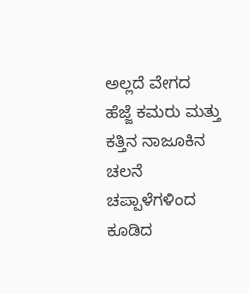ಅಲ್ಲದೆ ವೇಗದ ಹೆಜ್ಜೆ ಕಮರು ಮತ್ತು ಕತ್ತಿನ ನಾಜೂಕಿನ ಚಲನೆ ಚಪ್ಪಾಳೆಗಳಿಂದ ಕೂಡಿದ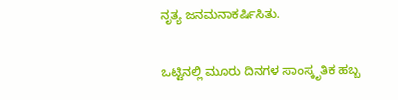ನೃತ್ಯ ಜನಮನಾಕರ್ಷಿಸಿತು.

ಒಟ್ಟಿನಲ್ಲಿ ಮೂರು ದಿನಗಳ ಸಾಂಸ್ಕೃತಿಕ ಹಬ್ಬ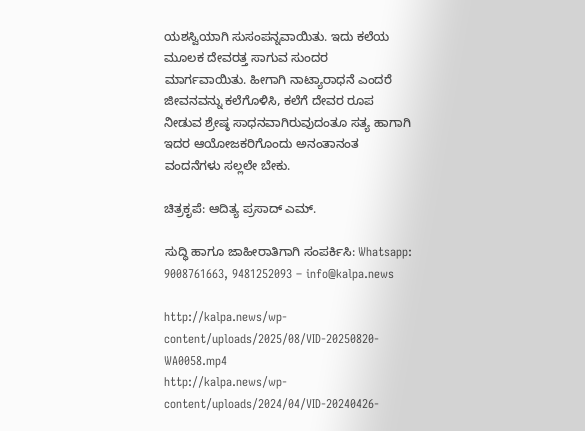ಯಶಸ್ವಿಯಾಗಿ ಸುಸಂಪನ್ನವಾಯಿತು. ಇದು ಕಲೆಯ ಮೂಲಕ ದೇವರತ್ತ ಸಾಗುವ ಸುಂದರ ಮಾರ್ಗವಾಯಿತು. ಹೀಗಾಗಿ ನಾಟ್ಯಾರಾಧನೆ ಎಂದರೆ ಜೀವನವನ್ನು ಕಲೆಗೊಳಿಸಿ, ಕಲೆಗೆ ದೇವರ ರೂಪ ನೀಡುವ ಶ್ರೇಷ್ಠ ಸಾಧನವಾಗಿರುವುದಂತೂ ಸತ್ಯ ಹಾಗಾಗಿ ಇದರ ಆಯೋಜಕರಿಗೊಂದು ಅನಂತಾನಂತ ವಂದನೆಗಳು ಸಲ್ಲಲೇ ಬೇಕು.

ಚಿತ್ರಕೃಪೆ: ಆದಿತ್ಯ ಪ್ರಸಾದ್ ಎಮ್.

ಸುದ್ಧಿ ಹಾಗೂ ಜಾಹೀರಾತಿಗಾಗಿ ಸಂಪರ್ಕಿಸಿ: Whatsapp: 9008761663, 9481252093 – info@kalpa.news

http://kalpa.news/wp-content/uploads/2025/08/VID-20250820-WA0058.mp4
http://kalpa.news/wp-content/uploads/2024/04/VID-20240426-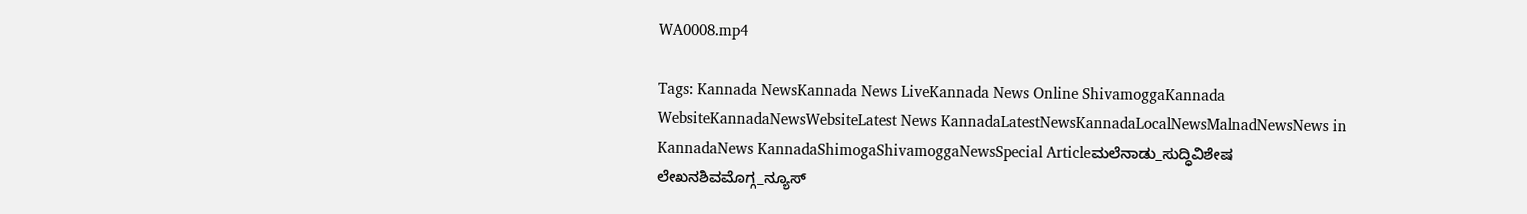WA0008.mp4

Tags: Kannada NewsKannada News LiveKannada News Online ShivamoggaKannada WebsiteKannadaNewsWebsiteLatest News KannadaLatestNewsKannadaLocalNewsMalnadNewsNews in KannadaNews KannadaShimogaShivamoggaNewsSpecial Articleಮಲೆನಾಡು_ಸುದ್ಧಿವಿಶೇಷ ಲೇಖನಶಿವಮೊಗ್ಗ_ನ್ಯೂಸ್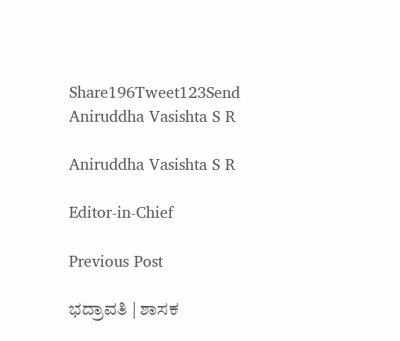Share196Tweet123Send
Aniruddha Vasishta S R

Aniruddha Vasishta S R

Editor-in-Chief

Previous Post

ಭದ್ರಾವತಿ | ಶಾಸಕ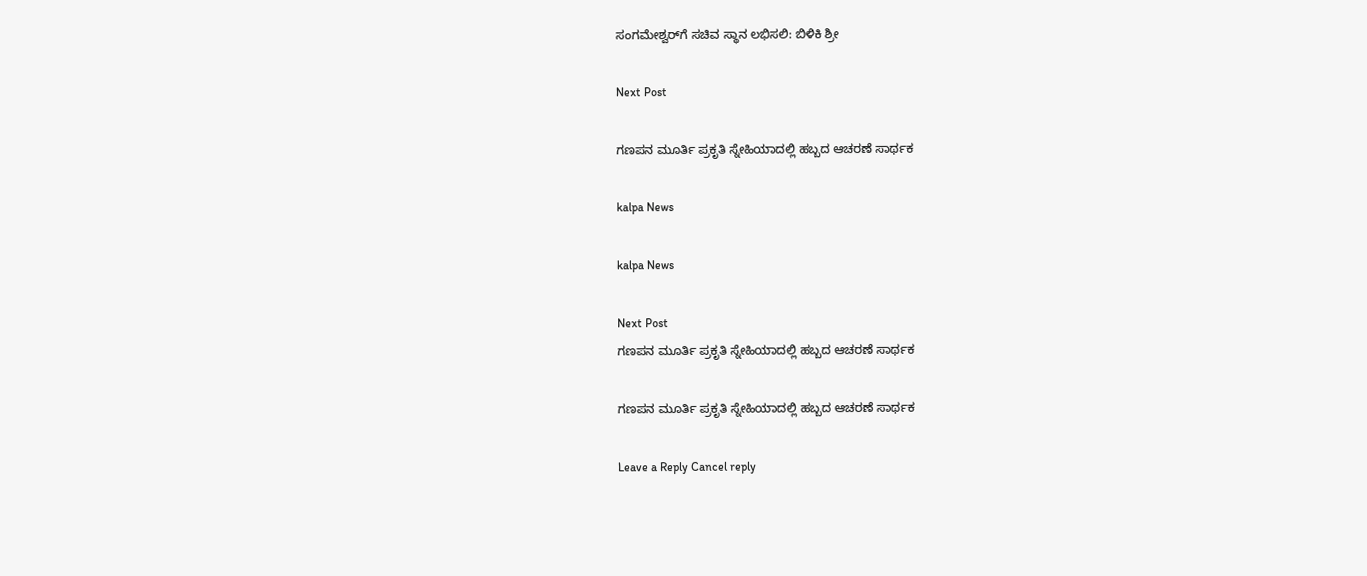ಸಂಗಮೇಶ್ವರ್‌ಗೆ ಸಚಿವ ಸ್ಥಾನ ಲಭಿಸಲಿ: ಬಿಳಿಕಿ ಶ್ರೀ

Next Post

ಗಣಪನ ಮೂರ್ತಿ ಪ್ರಕೃತಿ ಸ್ನೇಹಿಯಾದಲ್ಲಿ ಹಬ್ಬದ ಆಚರಣೆ ಸಾರ್ಥಕ

kalpa News

kalpa News

Next Post
ಗಣಪನ ಮೂರ್ತಿ ಪ್ರಕೃತಿ ಸ್ನೇಹಿಯಾದಲ್ಲಿ ಹಬ್ಬದ ಆಚರಣೆ ಸಾರ್ಥಕ

ಗಣಪನ ಮೂರ್ತಿ ಪ್ರಕೃತಿ ಸ್ನೇಹಿಯಾದಲ್ಲಿ ಹಬ್ಬದ ಆಚರಣೆ ಸಾರ್ಥಕ

Leave a Reply Cancel reply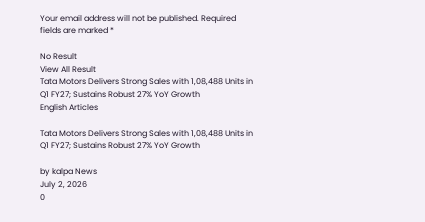Your email address will not be published. Required fields are marked *

No Result
View All Result
Tata Motors Delivers Strong Sales with 1,08,488 Units in Q1 FY27; Sustains Robust 27% YoY Growth
English Articles

Tata Motors Delivers Strong Sales with 1,08,488 Units in Q1 FY27; Sustains Robust 27% YoY Growth

by kalpa News
July 2, 2026
0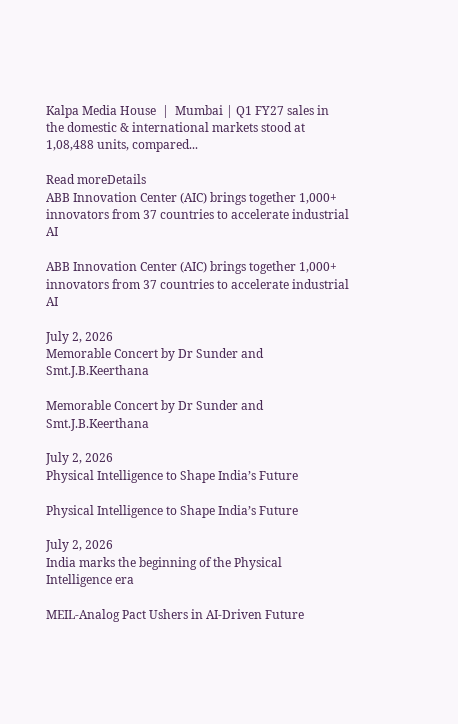Kalpa Media House  |  Mumbai | Q1 FY27 sales in the domestic & international markets stood at 1,08,488 units, compared...

Read moreDetails
ABB Innovation Center (AIC) brings together 1,000+ innovators from 37 countries to accelerate industrial AI

ABB Innovation Center (AIC) brings together 1,000+ innovators from 37 countries to accelerate industrial AI

July 2, 2026
Memorable Concert by Dr Sunder and Smt.J.B.Keerthana

Memorable Concert by Dr Sunder and Smt.J.B.Keerthana

July 2, 2026
Physical Intelligence to Shape India’s Future

Physical Intelligence to Shape India’s Future

July 2, 2026
India marks the beginning of the Physical Intelligence era

MEIL-Analog Pact Ushers in AI-Driven Future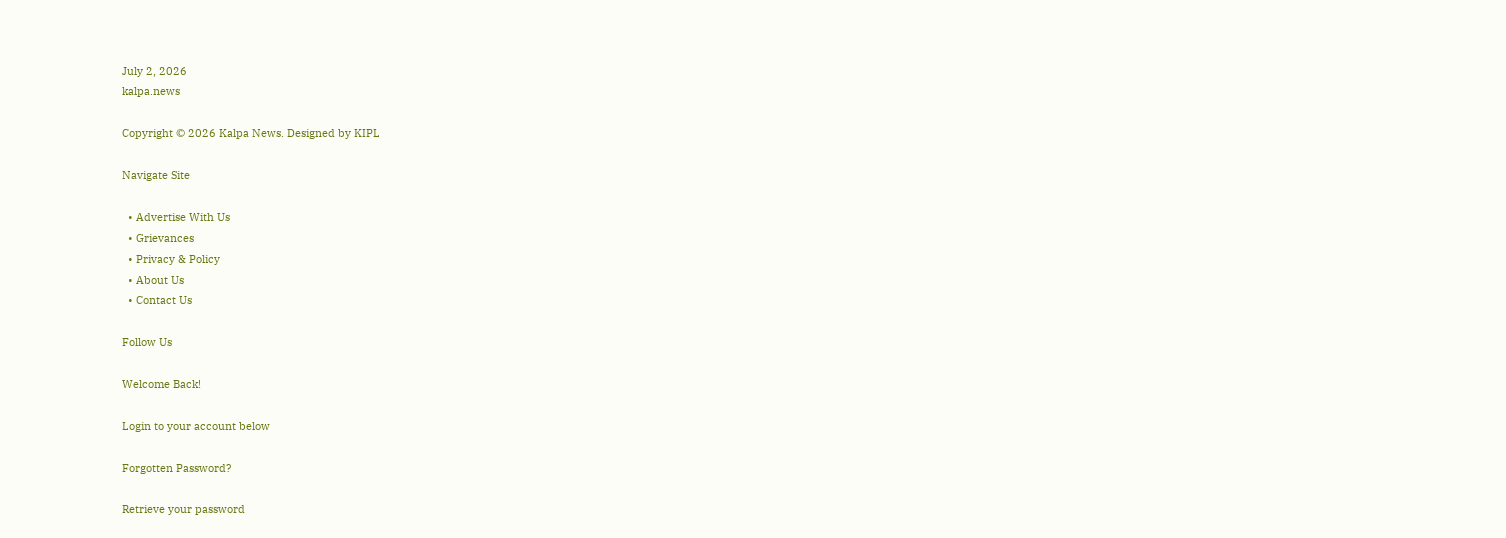July 2, 2026
kalpa.news

Copyright © 2026 Kalpa News. Designed by KIPL

Navigate Site

  • Advertise With Us
  • Grievances
  • Privacy & Policy
  • About Us
  • Contact Us

Follow Us

Welcome Back!

Login to your account below

Forgotten Password?

Retrieve your password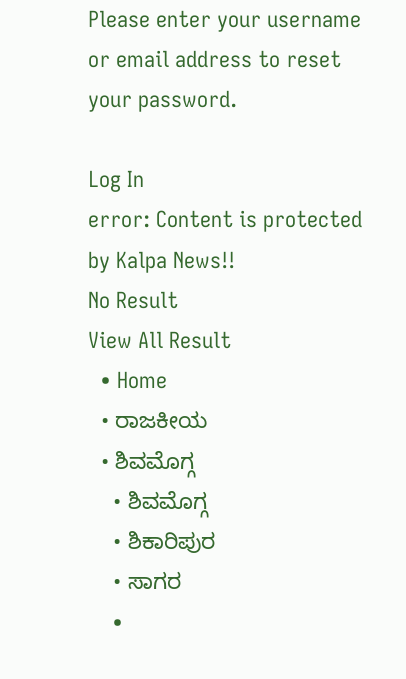Please enter your username or email address to reset your password.

Log In
error: Content is protected by Kalpa News!!
No Result
View All Result
  • Home
  • ರಾಜಕೀಯ
  • ಶಿವಮೊಗ್ಗ
    • ಶಿವಮೊಗ್ಗ
    • ಶಿಕಾರಿಪುರ
    • ಸಾಗರ
    •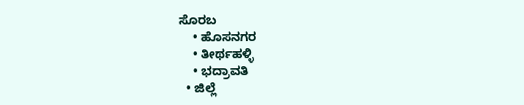ಸೊರಬ
    • ಹೊಸನಗರ
    • ತೀರ್ಥಹಳ್ಳಿ
    • ಭದ್ರಾವತಿ
  • ಜಿಲ್ಲೆ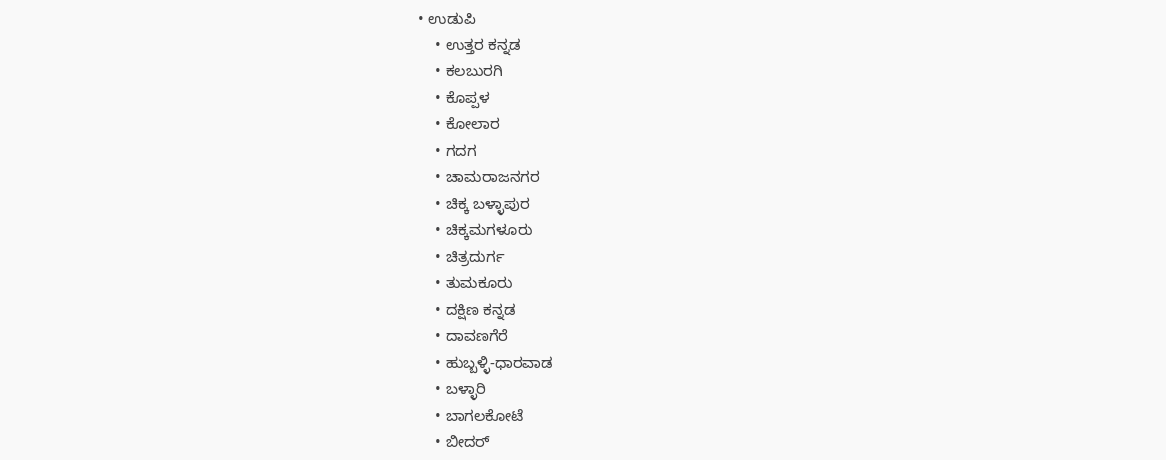• ಉಡುಪಿ
    • ಉತ್ತರ ಕನ್ನಡ
    • ಕಲಬುರಗಿ
    • ಕೊಪ್ಪಳ
    • ಕೋಲಾರ
    • ಗದಗ
    • ಚಾಮರಾಜನಗರ
    • ಚಿಕ್ಕ ಬಳ್ಳಾಪುರ
    • ಚಿಕ್ಕಮಗಳೂರು
    • ಚಿತ್ರದುರ್ಗ
    • ತುಮಕೂರು
    • ದಕ್ಷಿಣ ಕನ್ನಡ
    • ದಾವಣಗೆರೆ
    • ಹುಬ್ಬಳ್ಳಿ-ಧಾರವಾಡ
    • ಬಳ್ಳಾರಿ
    • ಬಾಗಲಕೋಟೆ
    • ಬೀದರ್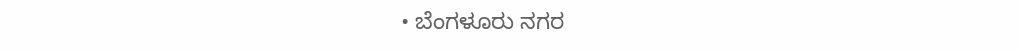• ಬೆಂಗಳೂರು ನಗರ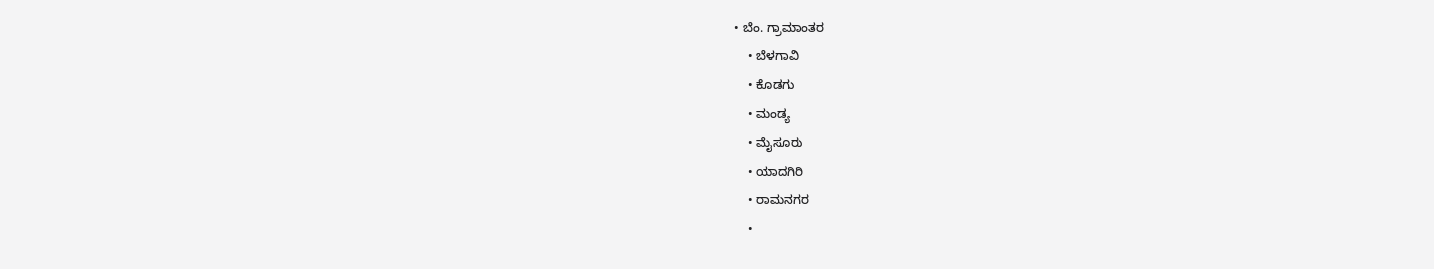• ಬೆಂ. ಗ್ರಾಮಾಂತರ
    • ಬೆಳಗಾವಿ
    • ಕೊಡಗು
    • ಮಂಡ್ಯ
    • ಮೈಸೂರು
    • ಯಾದಗಿರಿ
    • ರಾಮನಗರ
    •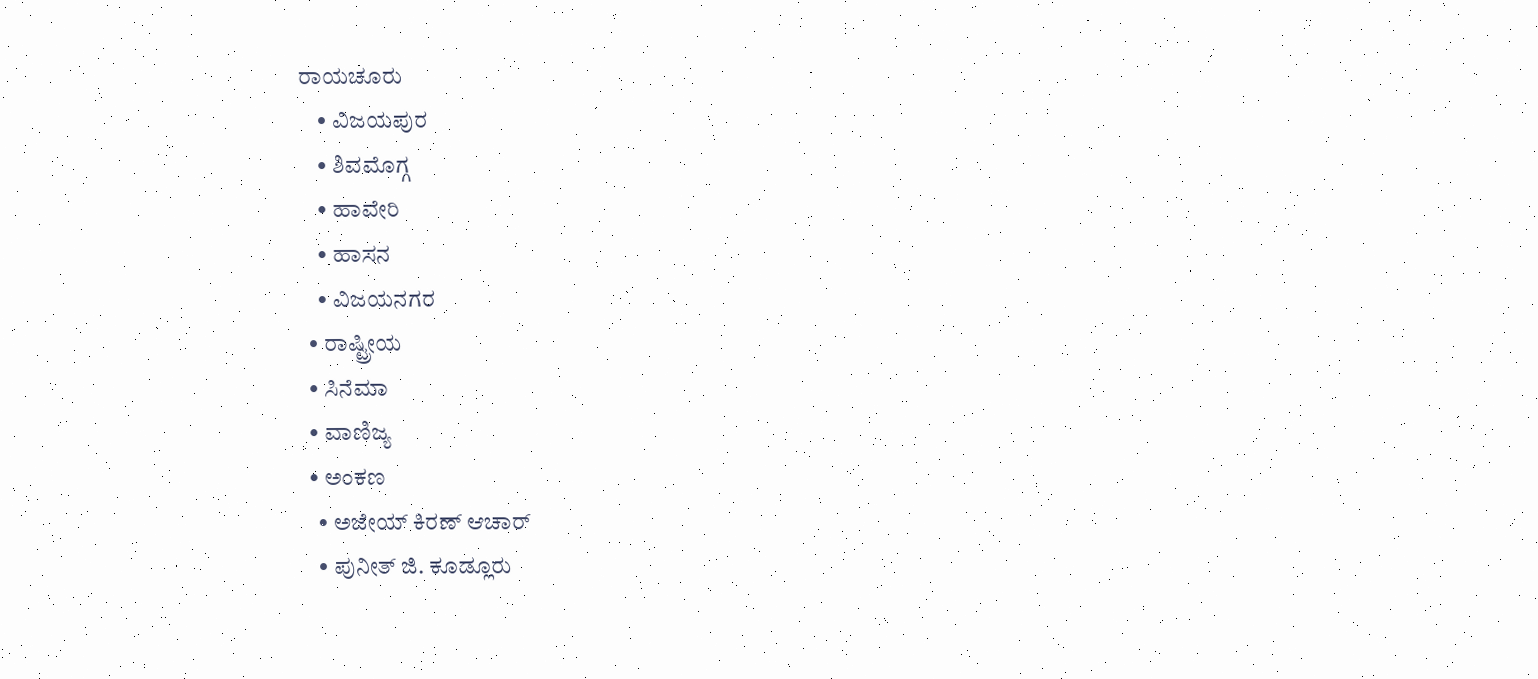ರಾಯಚೂರು
    • ವಿಜಯಪುರ
    • ಶಿವಮೊಗ್ಗ
    • ಹಾವೇರಿ
    • ಹಾಸನ
    • ವಿಜಯನಗರ
  • ರಾಷ್ಟ್ರೀಯ
  • ಸಿನೆಮಾ
  • ವಾಣಿಜ್ಯ
  • ಅಂಕಣ
    • ಅಜೇಯ್ ಕಿರಣ್ ಆಚಾರ್
    • ಪುನೀತ್ ಜಿ. ಕೂಡ್ಲೂರು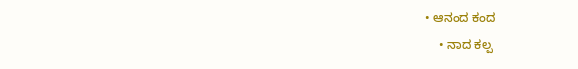• ಆನಂದ ಕಂದ
    • ನಾದ ಕಲ್ಪ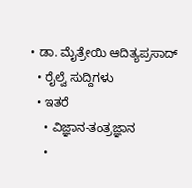• ಡಾ. ಮೈತ್ರೇಯಿ ಆದಿತ್ಯಪ್ರಸಾದ್
  • ರೈಲ್ವೆ ಸುದ್ದಿಗಳು
  • ಇತರೆ
    • ವಿಜ್ಞಾನ-ತಂತ್ರಜ್ಞಾನ
    •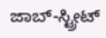ಜಾಬ್-ಸ್ಟ್ರೀಟ್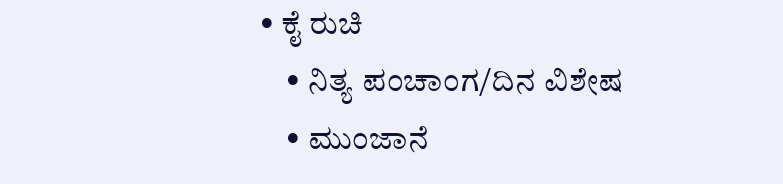• ಕೈ ರುಚಿ
    • ನಿತ್ಯ ಪಂಚಾಂಗ/ದಿನ ವಿಶೇಷ
    • ಮುಂಜಾನೆ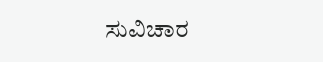ಸುವಿಚಾರ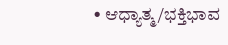• ಆಧ್ಯಾತ್ಮ/ಭಕ್ತಿಭಾವ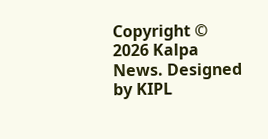Copyright © 2026 Kalpa News. Designed by KIPL